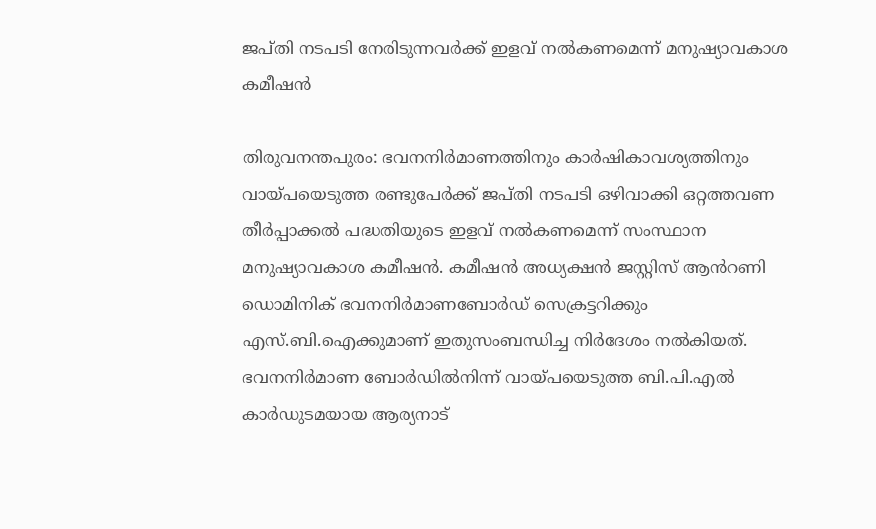ജപ്തി നടപടി നേരിടുന്നവർക്ക് ഇളവ് നൽകണമെന്ന് മനുഷ്യാവകാശ കമീഷൻ

തിരുവനന്തപുരം: ഭവനനിർമാണത്തിനും കാർഷികാവശ്യത്തിനും വായ്പയെടുത്ത രണ്ടുപേർക്ക് ജപ്തി നടപടി ഒഴിവാക്കി ഒറ്റത്തവണ തീർപ്പാക്കൽ പദ്ധതിയുടെ ഇളവ് നൽകണമെന്ന് സംസ്ഥാന മനുഷ്യാവകാശ കമീഷൻ. കമീഷൻ അധ്യക്ഷൻ ജസ്റ്റിസ് ആൻറണി ഡൊമിനിക് ഭവനനിർമാണബോർഡ് സെക്രട്ടറിക്കും എസ്.ബി.ഐക്കുമാണ് ഇതുസംബന്ധിച്ച നിർദേശം നൽകിയത്. ഭവനനിർമാണ ബോർഡിൽനിന്ന് വായ്പയെടുത്ത ബി.പി.എൽ കാർഡുടമയായ ആര്യനാട്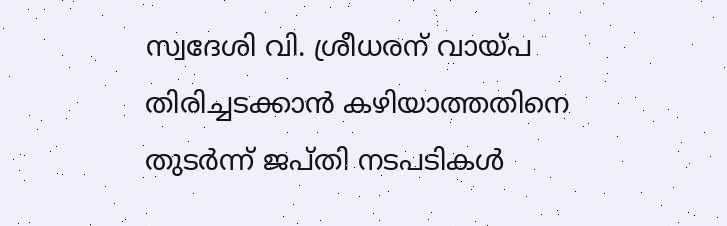സ്വദേശി വി. ശ്രീധരന് വായ്പ തിരിച്ചടക്കാൻ കഴിയാത്തതിനെ തുടർന്ന് ജപ്തി നടപടികൾ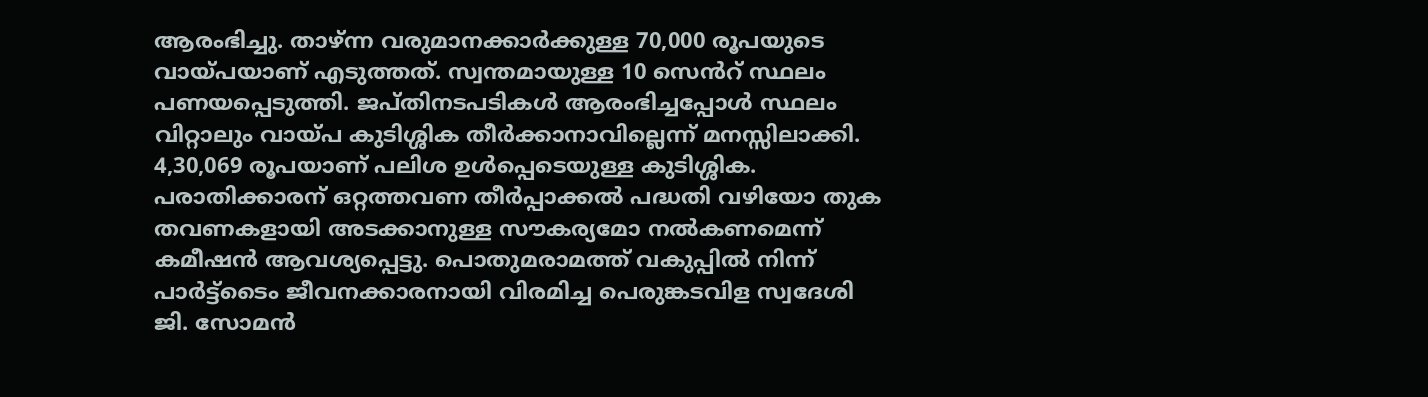ആരംഭിച്ചു. താഴ്ന്ന വരുമാനക്കാർക്കുള്ള 70,000 രൂപയുടെ വായ്പയാണ് എടുത്തത്. സ്വന്തമായുള്ള 10 സെൻറ് സ്ഥലം പണയപ്പെടുത്തി. ജപ്തിനടപടികൾ ആരംഭിച്ചപ്പോൾ സ്ഥലം വിറ്റാലും വായ്പ കുടിശ്ശിക തീർക്കാനാവില്ലെന്ന് മനസ്സിലാക്കി. 4,30,069 രൂപയാണ് പലിശ ഉൾപ്പെടെയുള്ള കുടിശ്ശിക. പരാതിക്കാരന് ഒറ്റത്തവണ തീർപ്പാക്കൽ പദ്ധതി വഴിയോ തുക തവണകളായി അടക്കാനുള്ള സൗകര്യമോ നൽകണമെന്ന് കമീഷൻ ആവശ്യപ്പെട്ടു. പൊതുമരാമത്ത് വകുപ്പിൽ നിന്ന് പാർട്ട്ടൈം ജീവനക്കാരനായി വിരമിച്ച പെരുങ്കടവിള സ്വദേശി ജി. സോമൻ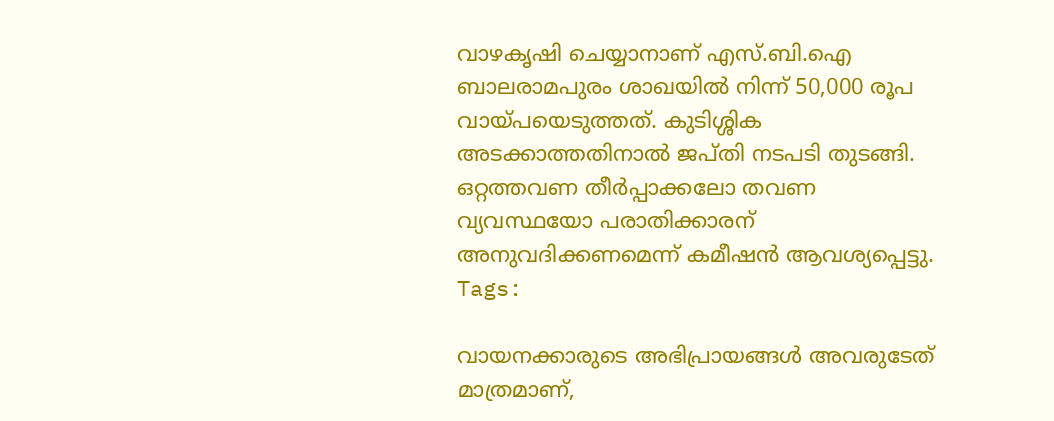വാഴകൃഷി ചെയ്യാനാണ് എസ്.ബി.ഐ ബാലരാമപുരം ശാഖയിൽ നിന്ന് 50,000 രൂപ വായ്പയെടുത്തത്. കുടിശ്ശിക അടക്കാത്തതിനാൽ ജപ്തി നടപടി തുടങ്ങി. ഒറ്റത്തവണ തീർപ്പാക്കലോ തവണ വ്യവസ്ഥയോ പരാതിക്കാരന് അനുവദിക്കണമെന്ന് കമീഷൻ ആവശ്യപ്പെട്ടു.
Tags:

വായനക്കാരുടെ അഭിപ്രായങ്ങള്‍ അവരുടേത് മാത്രമാണ്,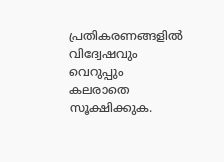പ്രതികരണങ്ങളിൽ വിദ്വേഷവും വെറുപ്പും കലരാതെ സൂക്ഷിക്കുക.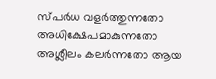സ്പർധ വളർത്തുന്നതോ അധിക്ഷേപമാകുന്നതോ അശ്ലീലം കലർന്നതോ ആയ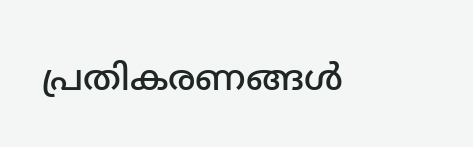പ്രതികരണങ്ങൾ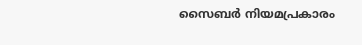സൈബർ നിയമപ്രകാരം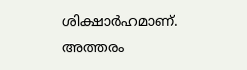ശിക്ഷാർഹമാണ്. അത്തരം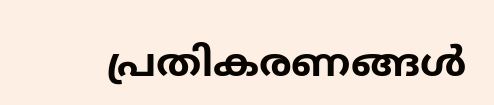പ്രതികരണങ്ങൾ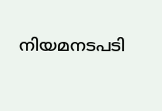നിയമനടപടി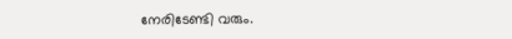നേരിടേണ്ടി വരും.